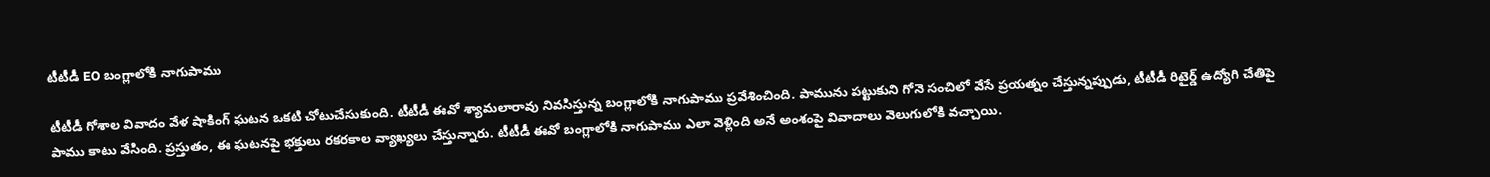టీటీడీ EO బంగ్లాలోకి నాగుపాము

టీటీడీ గోశాల వివాదం వేళ షాకింగ్ ఘటన ఒకటి చోటుచేసుకుంది. టీటీడీ ఈవో శ్యామలారావు నివసిస్తున్న బంగ్లాలోకి నాగుపాము ప్రవేశించింది. పామును పట్టుకుని గోనె సంచిలో వేసే ప్రయత్నం చేస్తున్నప్పుడు, టీటీడీ రిటైర్డ్ ఉద్యోగి చేతిపై పాము కాటు వేసింది. ప్రస్తుతం, ఈ ఘటనపై భక్తులు రకరకాల వ్యాఖ్యలు చేస్తున్నారు. టీటీడీ ఈవో బంగ్లాలోకి నాగుపాము ఎలా వెళ్లింది అనే అంశంపై వివాదాలు వెలుగులోకి వచ్చాయి.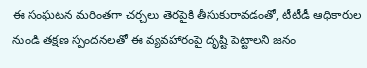ఈ సంఘటన మరింతగా చర్చలు తెరపైకి తీసుకురావడంతో, టీటీడీ ఆధికారుల నుండి తక్షణ స్పందనలతో ఈ వ్యవహారంపై దృష్టి పెట్టాలని జనం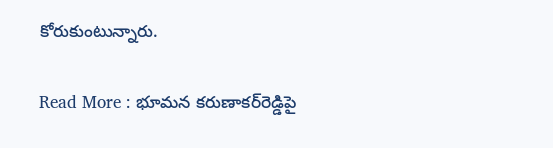కోరుకుంటున్నారు.

Read More : భూమన కరుణాకర్‌రెడ్డిపై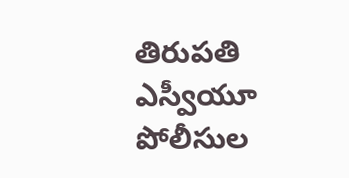తిరుప‌తి ఎస్వీయూ పోలీసుల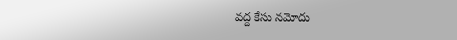వద్ద కేసు నమోదు